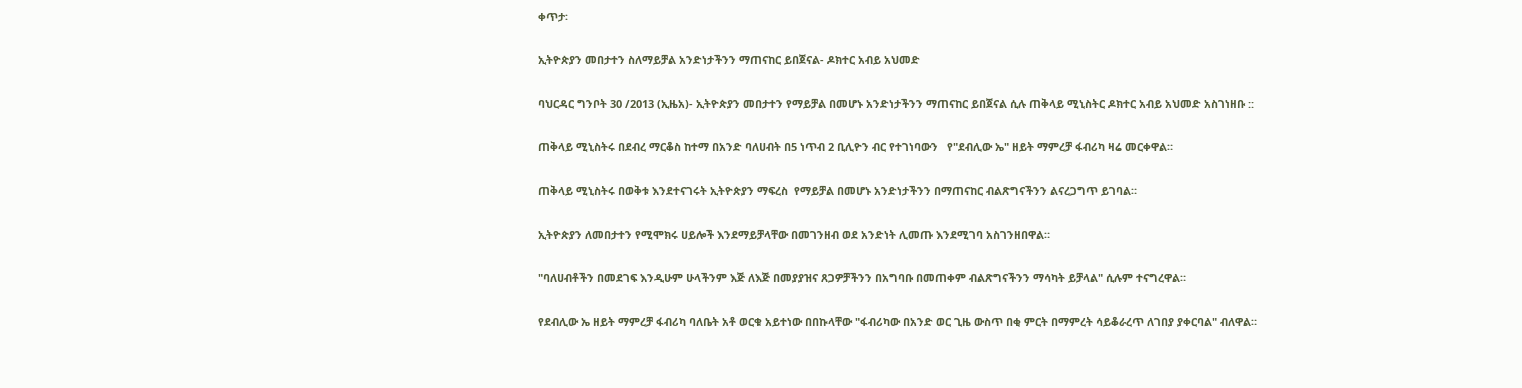ቀጥታ፡

ኢትዮጵያን መበታተን ስለማይቻል አንድነታችንን ማጠናከር ይበጀናል- ዶክተር አብይ አህመድ

ባህርዳር ግንቦት 30 /2013 (ኢዜአ)- ኢትዮጵያን መበታተን የማይቻል በመሆኑ አንድነታችንን ማጠናከር ይበጀናል ሲሉ ጠቅላይ ሚኒስትር ዶክተር አብይ አህመድ አስገነዘቡ ::

ጠቅላይ ሚኒስትሩ በደብረ ማርቆስ ከተማ በአንድ ባለሀብት በ5 ነጥብ 2 ቢሊዮን ብር የተገነባውን   የ"ደብሊው ኤ" ዘይት ማምረቻ ፋብሪካ ዛሬ መርቀዋል።

ጠቅላይ ሚኒስትሩ በወቅቱ እንደተናገሩት ኢትዮጵያን ማፍረስ  የማይቻል በመሆኑ አንድነታችንን በማጠናከር ብልጽግናችንን ልናረጋግጥ ይገባል።

ኢትዮጵያን ለመበታተን የሚሞክሩ ሀይሎች እንደማይቻላቸው በመገንዘብ ወደ አንድነት ሊመጡ እንደሚገባ አስገንዘበዋል።

"ባለሀብቶችን በመደገፍ እንዲሁም ሁላችንም እጅ ለእጅ በመያያዝና ጸጋዎቻችንን በአግባቡ በመጠቀም ብልጽግናችንን ማሳካት ይቻላል" ሲሉም ተናግረዋል።

የደብሊው ኤ ዘይት ማምረቻ ፋብሪካ ባለቤት አቶ ወርቁ አይተነው በበኩላቸው "ፋብሪካው በአንድ ወር ጊዜ ውስጥ በቂ ምርት በማምረት ሳይቆራረጥ ለገበያ ያቀርባል" ብለዋል።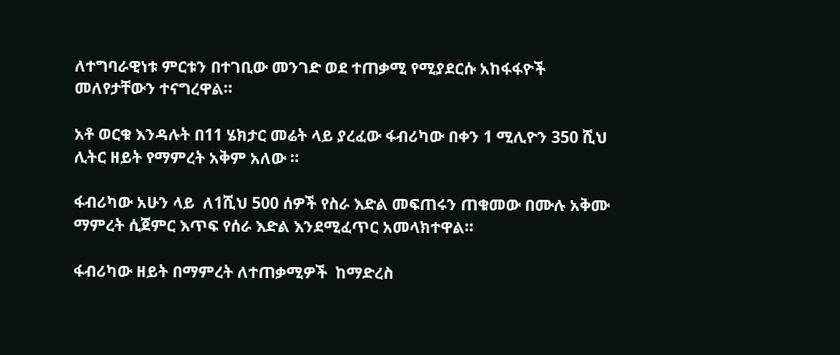ለተግባራዊነቱ ምርቱን በተገቢው መንገድ ወደ ተጠቃሚ የሚያደርሱ አከፋፋዮች መለየታቸውን ተናግረዋል።

አቶ ወርቁ እንዳሉት በ11 ሄክታር መሬት ላይ ያረፈው ፋብሪካው በቀን 1 ሚሊዮን 350 ሺህ ሊትር ዘይት የማምረት አቅም አለው ።

ፋብሪካው አሁን ላይ  ለ1ሺህ 500 ሰዎች የስራ እድል መፍጠሩን ጠቁመው በሙሉ አቅሙ ማምረት ሲጀምር እጥፍ የሰራ እድል እንደሚፈጥር አመላክተዋል።

ፋብሪካው ዘይት በማምረት ለተጠቃሚዎች  ከማድረስ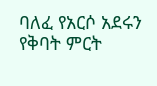ባለፈ የአርሶ አደሩን የቅባት ምርት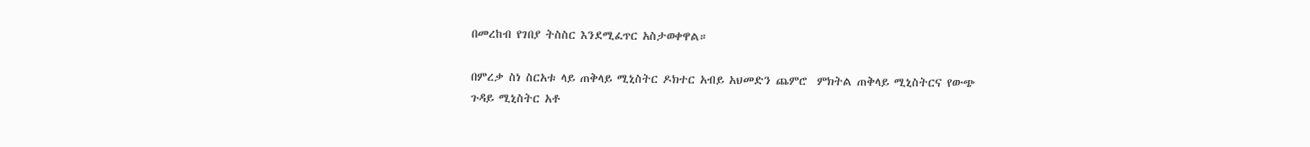በመረከብ የገበያ ትስስር እንደሚፈጥር አስታወቀዋል።

በምረቃ ስነ ስርአቱ ላይ ጠቅላይ ሚኒስትር ዶክተር አብይ አህመድን ጨምሮ  ምክትል ጠቅላይ ሚኒስትርና የውጭ ጉዳይ ሚኒስትር አቶ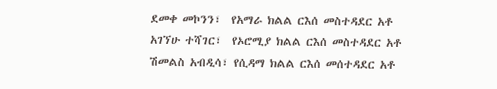ደመቀ መኮንን፣  የአማራ ክልል ርእሰ መስተዳደር አቶ አገኘሁ ተሻገር፣  የኦሮሚያ ክልል ርእሰ መስተዳደር አቶ ሽመልስ አብዲሳ፣ የሲዳማ ክልል ርእሰ መሰተዳደር አቶ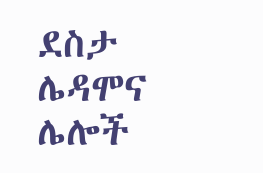ደስታ ሌዳሞና ሌሎች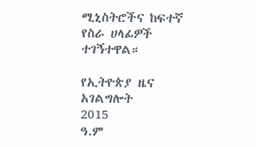ሚኒስትሮችና ከፍተኛ የስራ ሀላፊዎች ተገኝተዋል።

የኢትዮጵያ ዜና አገልግሎት
2015
ዓ.ም